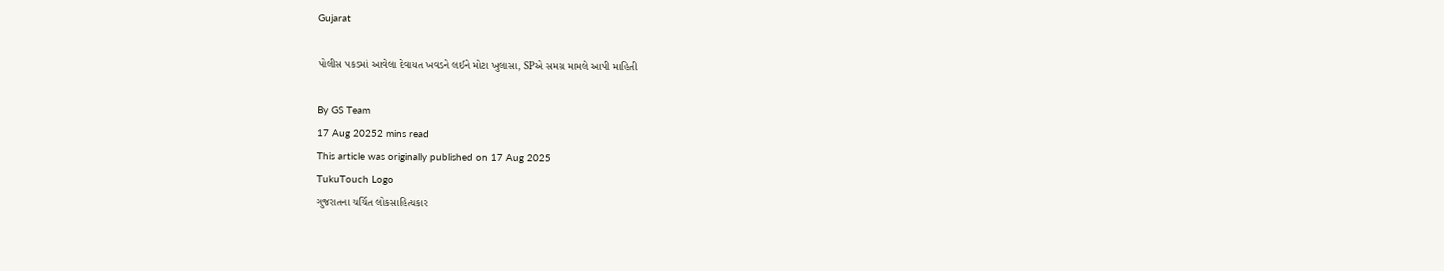Gujarat

પોલીસ પકડમાં આવેલા દેવાયત ખવડને લઈને મોટા ખુલાસા, SPએ સમગ્ર મામલે આપી માહિતી

By GS Team
17 Aug 20252 mins read
This article was originally published on 17 Aug 2025
TukuTouch Logo
ગુજરાતના ચર્ચિત લોકસાહિત્યકાર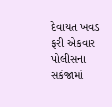દેવાયત ખવડ ફરી એકવાર પોલીસના સકંજામાં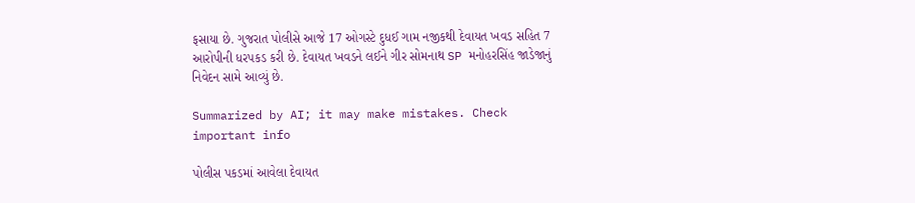ફસાયા છે. ગુજરાત પોલીસે આજે 17 ઓગસ્ટે દુધઈ ગામ નજીકથી દેવાયત ખવડ સહિત 7 આરોપીની ધરપકડ કરી છે. દેવાયત ખવડને લઈને ગીર સોમનાથ SP મનોહરસિંહ જાડેજાનું નિવેદન સામે આવ્યું છે.

Summarized by AI; it may make mistakes. Check important info

પોલીસ પકડમાં આવેલા દેવાયત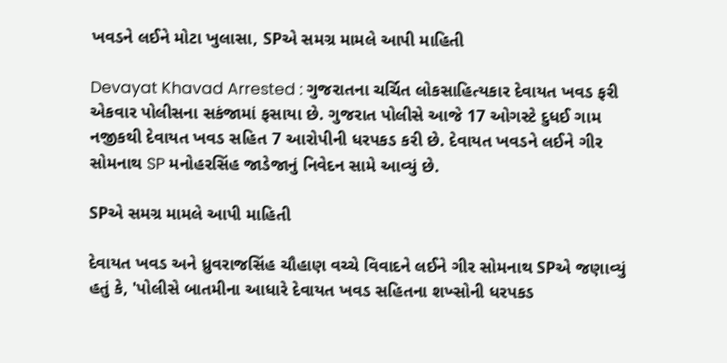ખવડને લઈને મોટા ખુલાસા, SPએ સમગ્ર મામલે આપી માહિતી

Devayat Khavad Arrested : ગુજરાતના ચર્ચિત લોકસાહિત્યકાર દેવાયત ખવડ ફરી એકવાર પોલીસના સકંજામાં ફસાયા છે. ગુજરાત પોલીસે આજે 17 ઓગસ્ટે દુધઈ ગામ નજીકથી દેવાયત ખવડ સહિત 7 આરોપીની ધરપકડ કરી છે. દેવાયત ખવડને લઈને ગીર સોમનાથ SP મનોહરસિંહ જાડેજાનું નિવેદન સામે આવ્યું છે.

SPએ સમગ્ર મામલે આપી માહિતી

દેવાયત ખવડ અને ધ્રુવરાજસિંહ ચૌહાણ વચ્ચે વિવાદને લઈને ગીર સોમનાથ SPએ જણાવ્યું હતું કે, 'પોલીસે બાતમીના આધારે દેવાયત ખવડ સહિતના શખ્સોની ધરપકડ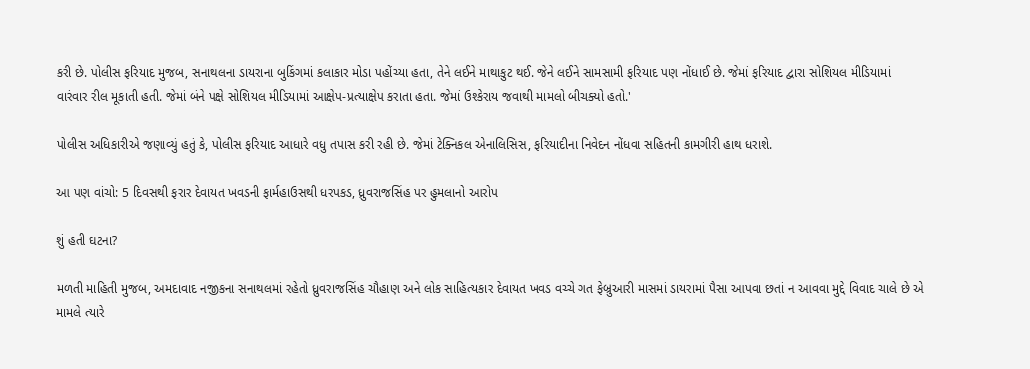કરી છે. પોલીસ ફરિયાદ મુજબ, સનાથલના ડાયરાના બુકિંગમાં કલાકાર મોડા પહોંચ્યા હતા, તેને લઈને માથાકુટ થઈ. જેને લઈને સામસામી ફરિયાદ પણ નોંધાઈ છે. જેમાં ફરિયાદ દ્વારા સોશિયલ મીડિયામાં વારંવાર રીલ મૂકાતી હતી. જેમાં બંને પક્ષે સોશિયલ મીડિયામાં આક્ષેપ-પ્રત્યાક્ષેપ કરાતા હતા. જેમાં ઉશ્કેરાય જવાથી મામલો બીચક્યો હતો.'

પોલીસ અધિકારીએ જણાવ્યું હતું કે, પોલીસ ફરિયાદ આધારે વધુ તપાસ કરી રહી છે. જેમાં ટેક્નિકલ એનાલિસિસ, ફરિયાદીના નિવેદન નોંધવા સહિતની કામગીરી હાથ ધરાશે.

આ પણ વાંચો: 5 દિવસથી ફરાર દેવાયત ખવડની ફાર્મહાઉસથી ધરપકડ, ધ્રુવરાજસિંહ પર હુમલાનો આરોપ

શું હતી ઘટના?

મળતી માહિતી મુજબ, અમદાવાદ નજીકના સનાથલમાં રહેતો ધ્રુવરાજસિંહ ચૌહાણ અને લોક સાહિત્યકાર દેવાયત ખવડ વચ્ચે ગત ફેબ્રુઆરી માસમાં ડાયરામાં પૈસા આપવા છતાં ન આવવા મુદ્દે વિવાદ ચાલે છે એ મામલે ત્યારે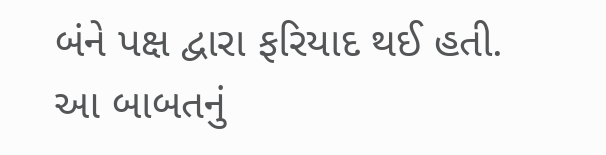બંને પક્ષ દ્વારા ફરિયાદ થઈ હતી. આ બાબતનું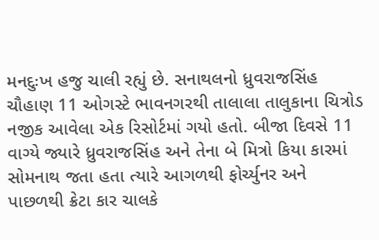મનદુઃખ હજુ ચાલી રહ્યું છે. સનાથલનો ધ્રુવરાજસિંહ ચૌહાણ 11 ઓગસ્ટે ભાવનગરથી તાલાલા તાલુકાના ચિત્રોડ નજીક આવેલા એક રિસોર્ટમાં ગયો હતો. બીજા દિવસે 11 વાગ્યે જ્યારે ધ્રુવરાજસિંહ અને તેના બે મિત્રો કિયા કારમાં સોમનાથ જતા હતા ત્યારે આગળથી ફોર્ચ્યુનર અને પાછળથી ક્રેટા કાર ચાલકે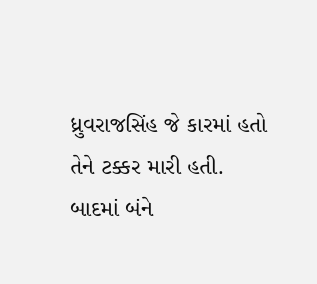ધ્રુવરાજસિંહ જે કારમાં હતો તેને ટક્કર મારી હતી. બાદમાં બંને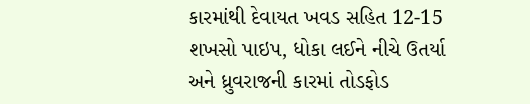કારમાંથી દેવાયત ખવડ સહિત 12-15 શખસો પાઇપ, ધોકા લઈને નીચે ઉતર્યા અને ધ્રુવરાજની કારમાં તોડફોડ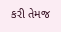કરી તેમજ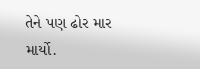તેને પણ ઢોર માર માર્યો.